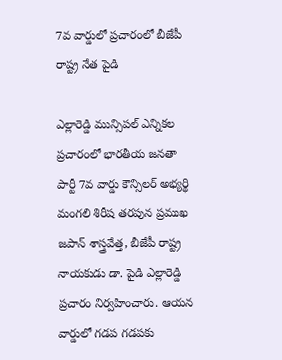7వ వార్డులో ప్రచారంలో బీజేపీ రాష్ట్ర నేత పైడి

ఎల్లారెడ్డి మున్సిపల్ ఎన్నికల ప్రచారంలో భారతీయ జనతా పార్టీ 7వ వార్డు కౌన్సిలర్ అభ్యర్థి మంగలి శిరీష తరపున ప్రముఖ జపాన్ శాస్త్రవేత్త, బీజేపీ రాష్ట్ర నాయకుడు డా. పైడి ఎల్లారెడ్డి ప్రచారం నిర్వహించారు. ఆయన వార్డులో గడప గడపకు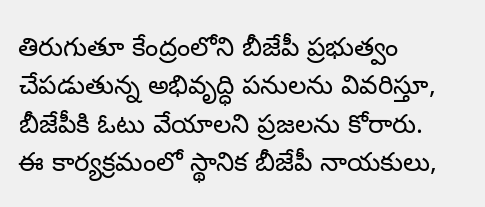తిరుగుతూ కేంద్రంలోని బీజేపీ ప్రభుత్వం చేపడుతున్న అభివృద్ధి పనులను వివరిస్తూ, బీజేపీకి ఓటు వేయాలని ప్రజలను కోరారు. ఈ కార్యక్రమంలో స్థానిక బీజేపీ నాయకులు,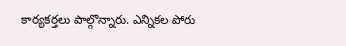కార్యకర్తలు పాల్గొన్నారు. ఎన్నికల పోరు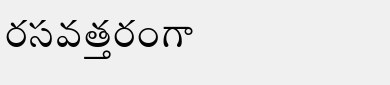రసవత్తరంగా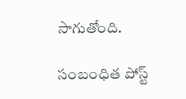సాగుతోంది.

సంబంధిత పోస్ట్